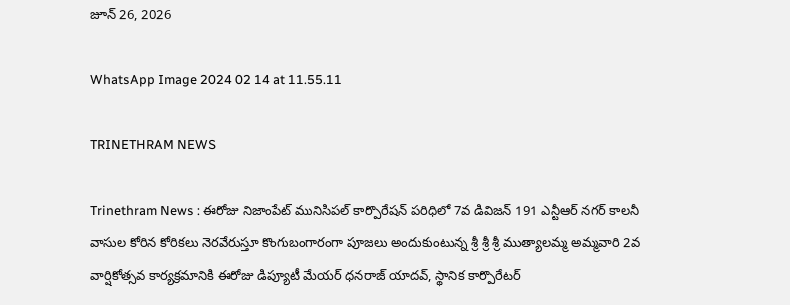జూన్ 26, 2026

WhatsApp Image 2024 02 14 at 11.55.11

TRINETHRAM NEWS

Trinethram News : ఈరోజు నిజాంపేట్ మునిసిపల్ కార్పొరేషన్ పరిధిలో 7వ డివిజన్ 191 ఎన్టీఆర్ నగర్ కాలనీ వాసుల కోరిన కోరికలు నెరవేరుస్తూ కొంగుబంగారంగా పూజలు అందుకుంటున్న శ్రీ శ్రీ శ్రీ ముత్యాలమ్మ అమ్మవారి 2వ వార్షికోత్సవ కార్యక్రమానికి ఈరోజు డిప్యూటీ మేయర్ ధనరాజ్ యాదవ్, స్థానిక కార్పొరేటర్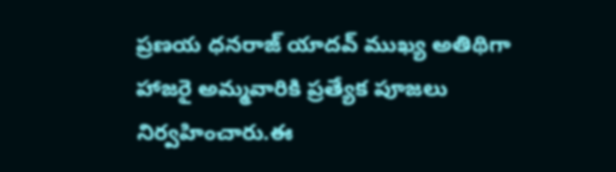ప్రణయ ధనరాజ్ యాదవ్ ముఖ్య అతిథిగా హాజరై అమ్మవారికి ప్రత్యేక పూజలు నిర్వహించారు.ఈ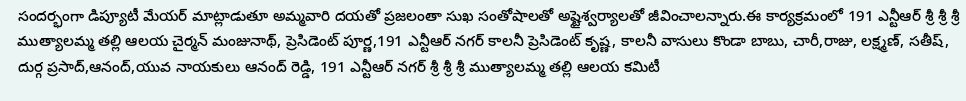సందర్భంగా డిప్యూటీ మేయర్ మాట్లాడుతూ అమ్మవారి దయతో ప్రజలంతా సుఖ సంతోషాలతో అష్టైశ్వర్యాలతో జీవించాలన్నారు.ఈ కార్యక్రమంలో 191 ఎన్టీఆర్ శ్రీ శ్రీ శ్రీ ముత్యాలమ్మ తల్లి ఆలయ చైర్మన్ మంజునాథ్, ప్రెసిడెంట్ పూర్ణ,191 ఎన్టీఆర్ నగర్ కాలనీ ప్రెసిడెంట్ కృష్ణ, కాలనీ వాసులు కొండా బాబు, చారీ,రాజు, లక్ష్మణ్, సతీష్, దుర్గ ప్రసాద్,ఆనంద్,యువ నాయకులు ఆనంద్ రెడ్డి, 191 ఎన్టీఆర్ నగర్ శ్రీ శ్రీ శ్రీ ముత్యాలమ్మ తల్లి ఆలయ కమిటీ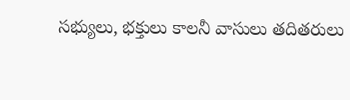సభ్యులు, భక్తులు కాలనీ వాసులు తదితరులు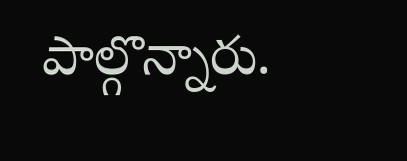పాల్గొన్నారు.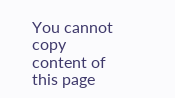You cannot copy content of this page